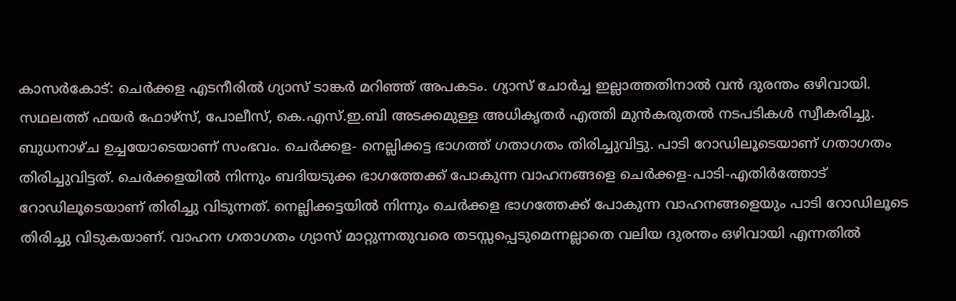കാസർകോട്: ചെർക്കള എടനീരിൽ ഗ്യാസ് ടാങ്കർ മറിഞ്ഞ് അപകടം. ഗ്യാസ് ചോർച്ച ഇല്ലാത്തതിനാൽ വൻ ദുരന്തം ഒഴിവായി. സഥലത്ത് ഫയർ ഫോഴ്സ്, പോലീസ്, കെ.എസ്.ഇ.ബി അടക്കമുള്ള അധികൃതർ എത്തി മുൻകരുതൽ നടപടികൾ സ്വീകരിച്ചു. ബുധനാഴ്ച ഉച്ചയോടെയാണ് സംഭവം. ചെർക്കള- നെല്ലിക്കട്ട ഭാഗത്ത് ഗതാഗതം തിരിച്ചുവിട്ടു. പാടി റോഡിലൂടെയാണ് ഗതാഗതം തിരിച്ചുവിട്ടത്. ചെർക്കളയിൽ നിന്നും ബദിയടുക്ക ഭാഗത്തേക്ക് പോകുന്ന വാഹനങ്ങളെ ചെർക്കള-പാടി-എതിർത്തോട് റോഡിലൂടെയാണ് തിരിച്ചു വിടുന്നത്. നെല്ലിക്കട്ടയിൽ നിന്നും ചെർക്കള ഭാഗത്തേക്ക് പോകുന്ന വാഹനങ്ങളെയും പാടി റോഡിലൂടെ തിരിച്ചു വിടുകയാണ്. വാഹന ഗതാഗതം ഗ്യാസ് മാറ്റുന്നതുവരെ തടസ്സപ്പെടുമെന്നല്ലാതെ വലിയ ദുരന്തം ഒഴിവായി എന്നതിൽ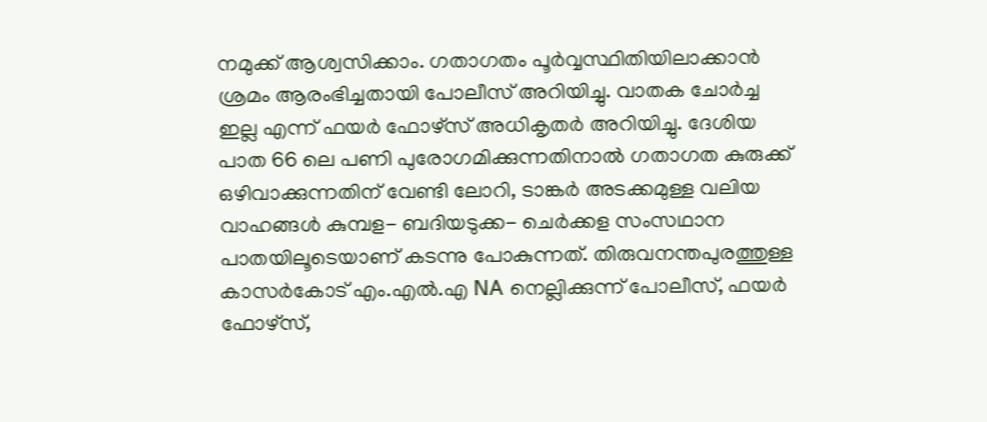നമുക്ക് ആശ്വസിക്കാം. ഗതാഗതം പൂർവ്വസ്ഥിതിയിലാക്കാൻ ശ്രമം ആരംഭിച്ചതായി പോലീസ് അറിയിച്ചു. വാതക ചോർച്ച ഇല്ല എന്ന് ഫയർ ഫോഴ്സ് അധികൃതർ അറിയിച്ചു. ദേശിയ പാത 66 ലെ പണി പുരോഗമിക്കുന്നതിനാൽ ഗതാഗത കുരുക്ക് ഒഴിവാക്കുന്നതിന് വേണ്ടി ലോറി, ടാങ്കർ അടക്കമുള്ള വലിയ വാഹങ്ങൾ കുമ്പള- ബദിയടുക്ക- ചെർക്കള സംസഥാന പാതയിലൂടെയാണ് കടന്നു പോകുന്നത്. തിരുവനന്തപുരത്തുള്ള കാസർകോട് എം.എൽ.എ NA നെല്ലിക്കുന്ന് പോലീസ്, ഫയർ ഫോഴ്സ്,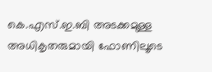കെ.എസ്.ഇ.ബി അടക്കമുള്ള അധികൃതരുമായി ഫോണിലൂടെ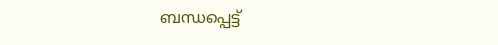ബന്ധപ്പെട്ട്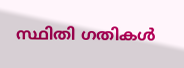സ്ഥിതി ഗതികൾ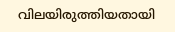വിലയിരുത്തിയതായി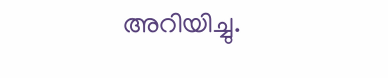അറിയിച്ചു.